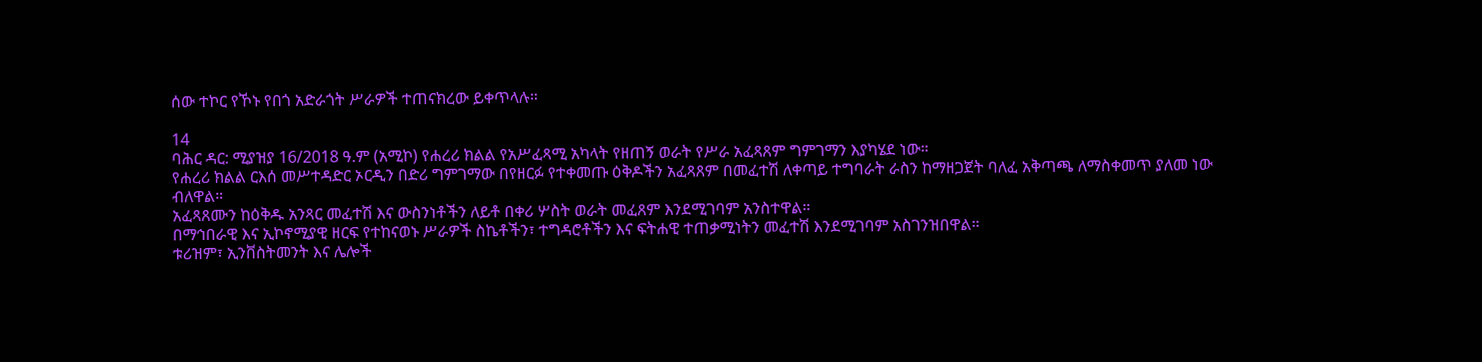ሰው ተኮር የኾኑ የበጎ አድራጎት ሥራዎች ተጠናክረው ይቀጥላሉ።

14
ባሕር ዳር: ሚያዝያ 16/2018 ዓ.ም (አሚኮ) የሐረሪ ክልል የአሥፈጻሚ አካላት የዘጠኝ ወራት የሥራ አፈጻጸም ግምገማን እያካሄደ ነው።
የሐረሪ ክልል ርእሰ መሥተዳድር ኦርዲን በድሪ ግምገማው በየዘርፉ የተቀመጡ ዕቅዶችን አፈጻጸም በመፈተሽ ለቀጣይ ተግባራት ራስን ከማዘጋጀት ባለፈ አቅጣጫ ለማስቀመጥ ያለመ ነው ብለዋል።
አፈጻጸሙን ከዕቅዱ አንጻር መፈተሽ እና ውስንነቶችን ለይቶ በቀሪ ሦስት ወራት መፈጸም እንደሚገባም አንስተዋል።
በማኅበራዊ እና ኢኮኖሚያዊ ዘርፍ የተከናወኑ ሥራዎች ስኬቶችን፣ ተግዳሮቶችን እና ፍትሐዊ ተጠቃሚነትን መፈተሽ እንደሚገባም አስገንዝበዋል።
ቱሪዝም፣ ኢንቨስትመንት እና ሌሎች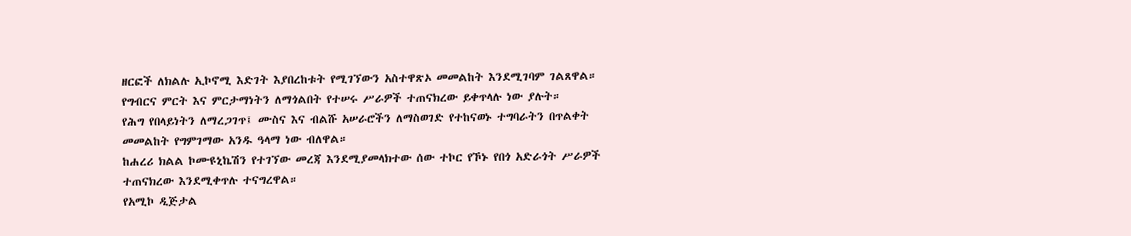ዘርፎች ለክልሉ ኢኮኖሚ እድገት እያበረከቱት የሚገኘውን አስተዋጽኦ መመልከት እንደሚገባም ገልጸዋል።
የግብርና ምርት እና ምርታማነትን ለማጎልበት የተሠሩ ሥራዎች ተጠናክረው ይቀጥላሉ ነው ያሉት።
የሕግ የበላይነትን ለማረጋገጥ፤ ሙስና እና ብልሹ አሠራሮችን ለማስወገድ የተከናወኑ ተግባራትን በጥልቀት መመልከት የግምገማው አንዱ ዓላማ ነው ብለዋል።
ከሐረሪ ክልል ኮሙዩኒኬሽን የተገኘው መረጃ እንደሚያመላክተው ሰው ተኮር የኾኑ የበጎ አድራጎት ሥራዎች ተጠናክረው እንደሚቀጥሉ ተናግረዋል።
የአሚኮ ዲጅታል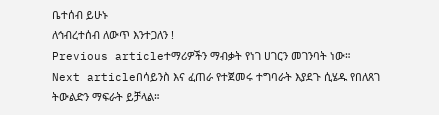ቤተሰብ ይሁኑ
ለኅብረተሰብ ለውጥ እንተጋለን !
Previous articleተማሪዎችን ማብቃት የነገ ሀገርን መገንባት ነው።
Next articleበሳይንስ እና ፈጠራ የተጀመሩ ተግባራት እያደጉ ሲሄዱ የበለጸገ ትውልድን ማፍራት ይቻላል።